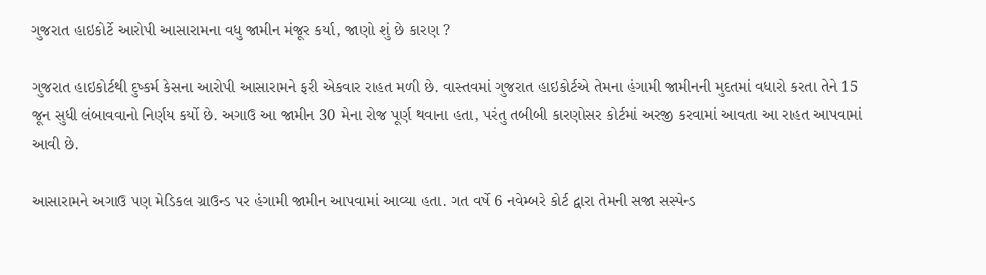ગુજરાત હાઇકોર્ટે આરોપી આસારામના વધુ જામીન મંજૂર કર્યા, જાણો શું છે કારણ ?

ગુજરાત હાઇકોર્ટથી દુષ્કર્મ કેસના આરોપી આસારામને ફરી એકવાર રાહત મળી છે. વાસ્તવમાં ગુજરાત હાઇકોર્ટએ તેમના હંગામી જામીનની મુદતમાં વધારો કરતા તેને 15 જૂન સુધી લંબાવવાનો નિર્ણય કર્યો છે. અગાઉ આ જામીન 30 મેના રોજ પૂર્ણ થવાના હતા, પરંતુ તબીબી કારણોસર કોર્ટમાં અરજી કરવામાં આવતા આ રાહત આપવામાં આવી છે.

આસારામને અગાઉ પણ મેડિકલ ગ્રાઉન્ડ પર હંગામી જામીન આપવામાં આવ્યા હતા. ગત વર્ષે 6 નવેમ્બરે કોર્ટ દ્વારા તેમની સજા સસ્પેન્ડ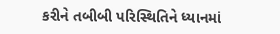કરીને તબીબી પરિસ્થિતિને ધ્યાનમાં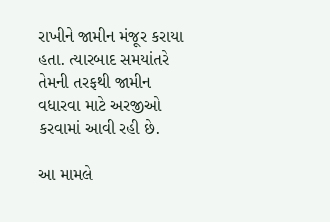રાખીને જામીન મંજૂર કરાયા હતા. ત્યારબાદ સમયાંતરે તેમની તરફથી જામીન વધારવા માટે અરજીઓ કરવામાં આવી રહી છે.

આ મામલે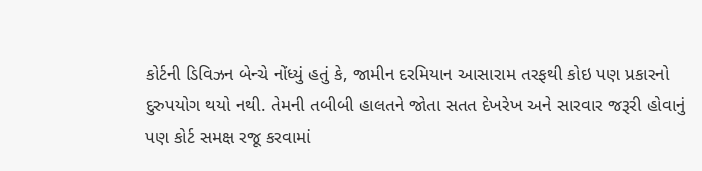કોર્ટની ડિવિઝન બેન્ચે નોંધ્યું હતું કે, જામીન દરમિયાન આસારામ તરફથી કોઇ પણ પ્રકારનો દુરુપયોગ થયો નથી. તેમની તબીબી હાલતને જોતા સતત દેખરેખ અને સારવાર જરૂરી હોવાનું પણ કોર્ટ સમક્ષ રજૂ કરવામાં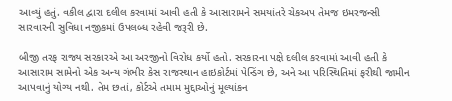આવ્યું હતું. વકીલ દ્વારા દલીલ કરવામાં આવી હતી કે આસારામને સમયાંતરે ચેકઅપ તેમજ ઇમરજન્સી સારવારની સુવિધા નજીકમાં ઉપલબ્ધ રહેવી જરૂરી છે.

બીજી તરફ રાજ્ય સરકારએ આ અરજીનો વિરોધ કર્યો હતો. સરકારના પક્ષે દલીલ કરવામાં આવી હતી કે આસારામ સામેનો એક અન્ય ગંભીર કેસ રાજસ્થાન હાઇકોર્ટમાં પેન્ડિંગ છે, અને આ પરિસ્થિતિમાં ફરીથી જામીન આપવાનું યોગ્ય નથી. તેમ છતાં, કોર્ટએ તમામ મુદ્દાઓનું મૂલ્યાંકન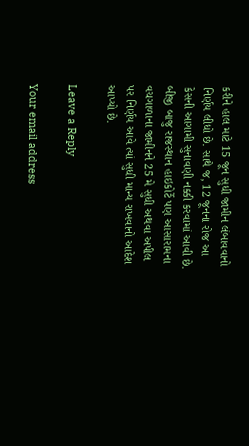કરીને હાલ માટે 15 જૂન સુધી જામીન લંબાવવાનો નિર્ણય લીધો છે. સાથે જ, 12 જૂનના રોજ આ કેસની આગામી સુનાવણી નક્કી કરવામાં આવી છે. બીજી બાજુ રાજસ્થાન હાઇકોર્ટે પણ આસારામના વચગાળાના જામીનને 25 મે સુધી અથવા અપીલ પર નિર્ણય આવે ત્યાં સુધી માન્ય રાખવાનો આદેશ આપ્યો છે.

Leave a Reply

Your email address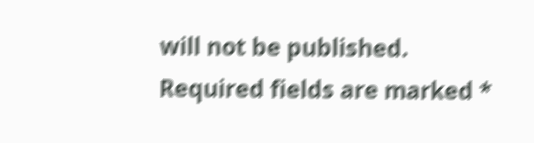will not be published. Required fields are marked *